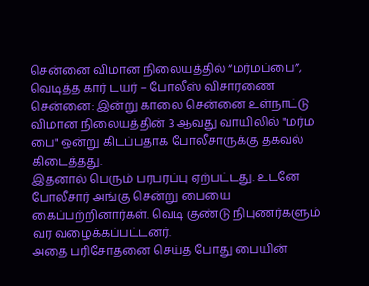சென்னை விமான நிலையத்தில் “மர்மப்பை”, வெடித்த கார் டயர் – போலீஸ் விசாரணை
சென்னை: இன்று காலை சென்னை உள்நாட்டு விமான நிலையத்தின் 3 ஆவது வாயிலில் "மர்ம பை" ஒன்று கிடப்பதாக போலீசாருக்கு தகவல் கிடைத்தது.
இதனால் பெரும் பரபரப்பு ஏற்பட்டது. உடனே போலீசார் அங்கு சென்று பையை கைப்பற்றினார்கள். வெடி குண்டு நிபுணர்களும் வர வழைக்கப்பட்டனர்.
அதை பரிசோதனை செய்த போது பையின்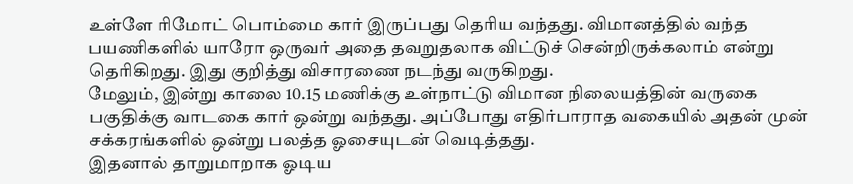உள்ளே ரிமோட் பொம்மை கார் இருப்பது தெரிய வந்தது. விமானத்தில் வந்த பயணிகளில் யாரோ ஒருவர் அதை தவறுதலாக விட்டுச் சென்றிருக்கலாம் என்று தெரிகிறது. இது குறித்து விசாரணை நடந்து வருகிறது.
மேலும், இன்று காலை 10.15 மணிக்கு உள்நாட்டு விமான நிலையத்தின் வருகை பகுதிக்கு வாடகை கார் ஒன்று வந்தது. அப்போது எதிர்பாராத வகையில் அதன் முன் சக்கரங்களில் ஒன்று பலத்த ஓசையுடன் வெடித்தது.
இதனால் தாறுமாறாக ஓடிய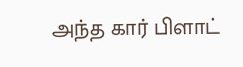அந்த கார் பிளாட்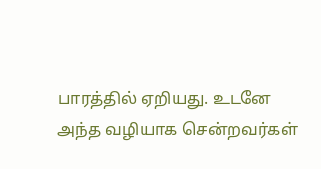பாரத்தில் ஏறியது. உடனே அந்த வழியாக சென்றவர்கள்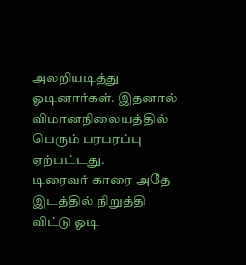அலறியடித்து ஓடினார்கள். இதனால் விமானநிலையத்தில் பெரும் பரபரப்பு ஏற்பட்டது.
டிரைவர் காரை அதே இடத்தில் நிறுத்தி விட்டு ஓடி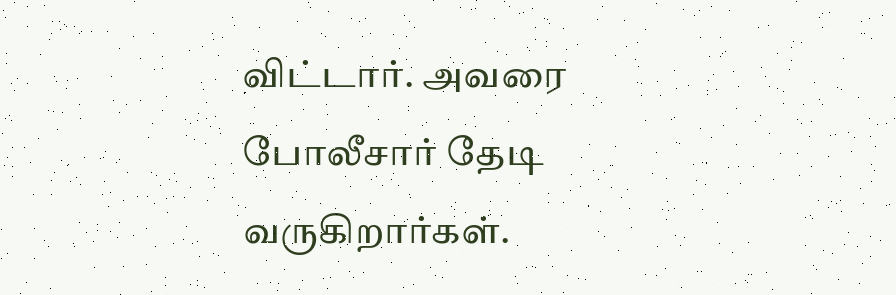விட்டார். அவரை போலீசார் தேடி வருகிறார்கள்.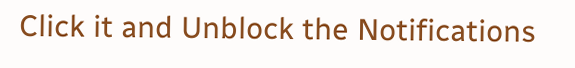Click it and Unblock the Notifications